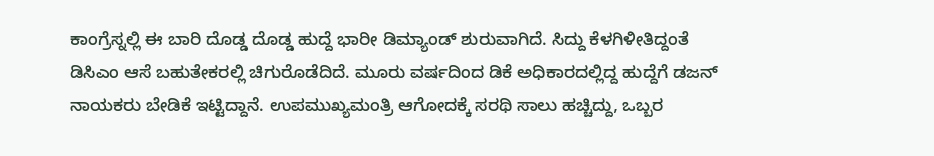ಕಾಂಗ್ರೆಸ್ನಲ್ಲಿ ಈ ಬಾರಿ ದೊಡ್ಡ ದೊಡ್ಡ ಹುದ್ದೆ ಭಾರೀ ಡಿಮ್ಯಾಂಡ್ ಶುರುವಾಗಿದೆ. ಸಿದ್ದು ಕೆಳಗಿಳೀತಿದ್ದಂತೆ ಡಿಸಿಎಂ ಆಸೆ ಬಹುತೇಕರಲ್ಲಿ ಚಿಗುರೊಡೆದಿದೆ. ಮೂರು ವರ್ಷದಿಂದ ಡಿಕೆ ಅಧಿಕಾರದಲ್ಲಿದ್ದ ಹುದ್ದೆಗೆ ಡಜನ್ ನಾಯಕರು ಬೇಡಿಕೆ ಇಟ್ಟಿದ್ದಾನೆ. ಉಪಮುಖ್ಯಮಂತ್ರಿ ಆಗೋದಕ್ಕೆ ಸರಥಿ ಸಾಲು ಹಚ್ಚಿದ್ದು, ಒಬ್ಬರ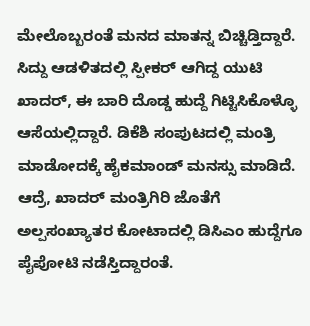ಮೇಲೊಬ್ಬರಂತೆ ಮನದ ಮಾತನ್ನ ಬಿಚ್ಚಿಡ್ತಿದ್ದಾರೆ. ಸಿದ್ದು ಆಡಳಿತದಲ್ಲಿ ಸ್ಪೀಕರ್ ಆಗಿದ್ದ ಯುಟಿ ಖಾದರ್, ಈ ಬಾರಿ ದೊಡ್ಡ ಹುದ್ದೆ ಗಿಟ್ಟಿಸಿಕೊಳ್ಳೊ ಆಸೆಯಲ್ಲಿದ್ದಾರೆ. ಡಿಕೆಶಿ ಸಂಪುಟದಲ್ಲಿ ಮಂತ್ರಿ ಮಾಡೋದಕ್ಕೆ ಹೈಕಮಾಂಡ್ ಮನಸ್ಸು ಮಾಡಿದೆ. ಆದ್ರೆ, ಖಾದರ್ ಮಂತ್ರಿಗಿರಿ ಜೊತೆಗೆ ಅಲ್ಪಸಂಖ್ಯಾತರ ಕೋಟಾದಲ್ಲಿ ಡಿಸಿಎಂ ಹುದ್ದೆಗೂ ಪೈಪೋಟಿ ನಡೆಸ್ತಿದ್ದಾರಂತೆ.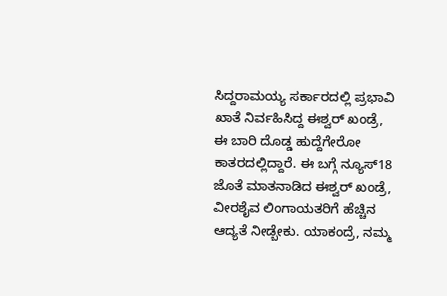ಸಿದ್ದರಾಮಯ್ಯ ಸರ್ಕಾರದಲ್ಲಿ ಪ್ರಭಾವಿ ಖಾತೆ ನಿರ್ವಹಿಸಿದ್ದ ಈಶ್ವರ್ ಖಂಡ್ರೆ, ಈ ಬಾರಿ ದೊಡ್ಡ ಹುದ್ದೆಗೇರೋ ಕಾತರದಲ್ಲಿದ್ದಾರೆ. ಈ ಬಗ್ಗೆ ನ್ಯೂಸ್18 ಜೊತೆ ಮಾತನಾಡಿದ ಈಶ್ವರ್ ಖಂಡ್ರೆ, ವೀರಶೈವ ಲಿಂಗಾಯತರಿಗೆ ಹೆಚ್ಚಿನ ಆದ್ಯತೆ ನೀಡ್ಬೇಕು. ಯಾಕಂದ್ರೆ, ನಮ್ಮ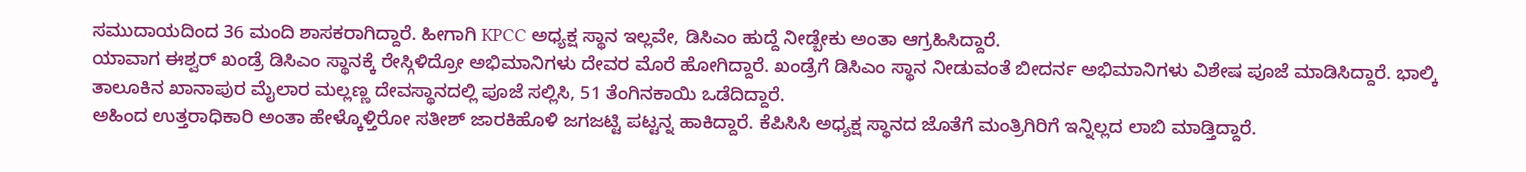ಸಮುದಾಯದಿಂದ 36 ಮಂದಿ ಶಾಸಕರಾಗಿದ್ದಾರೆ. ಹೀಗಾಗಿ KPCC ಅಧ್ಯಕ್ಷ ಸ್ಥಾನ ಇಲ್ಲವೇ, ಡಿಸಿಎಂ ಹುದ್ದೆ ನೀಡ್ಬೇಕು ಅಂತಾ ಆಗ್ರಹಿಸಿದ್ದಾರೆ.
ಯಾವಾಗ ಈಶ್ವರ್ ಖಂಡ್ರೆ ಡಿಸಿಎಂ ಸ್ಥಾನಕ್ಕೆ ರೇಸ್ಗಿಳಿದ್ರೋ ಅಭಿಮಾನಿಗಳು ದೇವರ ಮೊರೆ ಹೋಗಿದ್ದಾರೆ. ಖಂಡ್ರೆಗೆ ಡಿಸಿಎಂ ಸ್ಥಾನ ನೀಡುವಂತೆ ಬೀದರ್ನ ಅಭಿಮಾನಿಗಳು ವಿಶೇಷ ಪೂಜೆ ಮಾಡಿಸಿದ್ದಾರೆ. ಭಾಲ್ಕಿ ತಾಲೂಕಿನ ಖಾನಾಪುರ ಮೈಲಾರ ಮಲ್ಲಣ್ಣ ದೇವಸ್ಥಾನದಲ್ಲಿ ಪೂಜೆ ಸಲ್ಲಿಸಿ, 51 ತೆಂಗಿನಕಾಯಿ ಒಡೆದಿದ್ದಾರೆ.
ಅಹಿಂದ ಉತ್ತರಾಧಿಕಾರಿ ಅಂತಾ ಹೇಳ್ಕೊಳ್ತಿರೋ ಸತೀಶ್ ಜಾರಕಿಹೊಳಿ ಜಗಜಟ್ಟಿ ಪಟ್ಟನ್ನ ಹಾಕಿದ್ದಾರೆ. ಕೆಪಿಸಿಸಿ ಅಧ್ಯಕ್ಷ ಸ್ಥಾನದ ಜೊತೆಗೆ ಮಂತ್ರಿಗಿರಿಗೆ ಇನ್ನಿಲ್ಲದ ಲಾಬಿ ಮಾಡ್ತಿದ್ದಾರೆ.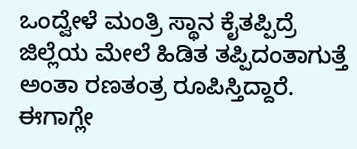ಒಂದ್ವೇಳೆ ಮಂತ್ರಿ ಸ್ಥಾನ ಕೈತಪ್ಪಿದ್ರೆ ಜಿಲ್ಲೆಯ ಮೇಲೆ ಹಿಡಿತ ತಪ್ಪಿದಂತಾಗುತ್ತೆ ಅಂತಾ ರಣತಂತ್ರ ರೂಪಿಸ್ತಿದ್ದಾರೆ. ಈಗಾಗ್ಲೇ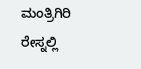ಮಂತ್ರಿಗಿರಿ ರೇಸ್ನಲ್ಲಿ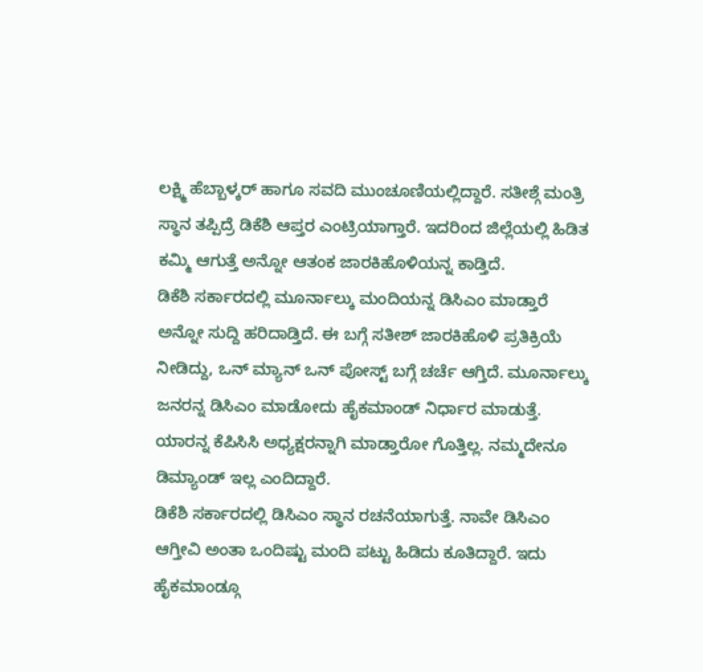ಲಕ್ಷ್ಮಿ ಹೆಬ್ಬಾಳ್ಕರ್ ಹಾಗೂ ಸವದಿ ಮುಂಚೂಣಿಯಲ್ಲಿದ್ದಾರೆ. ಸತೀಶ್ಗೆ ಮಂತ್ರಿ ಸ್ಥಾನ ತಪ್ಪಿದ್ರೆ ಡಿಕೆಶಿ ಆಪ್ತರ ಎಂಟ್ರಿಯಾಗ್ತಾರೆ. ಇದರಿಂದ ಜಿಲ್ಲೆಯಲ್ಲಿ ಹಿಡಿತ ಕಮ್ಮಿ ಆಗುತ್ತೆ ಅನ್ನೋ ಆತಂಕ ಜಾರಕಿಹೊಳಿಯನ್ನ ಕಾಡ್ತಿದೆ.
ಡಿಕೆಶಿ ಸರ್ಕಾರದಲ್ಲಿ ಮೂರ್ನಾಲ್ಕು ಮಂದಿಯನ್ನ ಡಿಸಿಎಂ ಮಾಡ್ತಾರೆ ಅನ್ನೋ ಸುದ್ದಿ ಹರಿದಾಡ್ತಿದೆ. ಈ ಬಗ್ಗೆ ಸತೀಶ್ ಜಾರಕಿಹೊಳಿ ಪ್ರತಿಕ್ರಿಯೆ ನೀಡಿದ್ದು, ಒನ್ ಮ್ಯಾನ್ ಒನ್ ಪೋಸ್ಟ್ ಬಗ್ಗೆ ಚರ್ಚೆ ಆಗ್ತಿದೆ. ಮೂರ್ನಾಲ್ಕು ಜನರನ್ನ ಡಿಸಿಎಂ ಮಾಡೋದು ಹೈಕಮಾಂಡ್ ನಿರ್ಧಾರ ಮಾಡುತ್ತೆ. ಯಾರನ್ನ ಕೆಪಿಸಿಸಿ ಅಧ್ಯಕ್ಷರನ್ನಾಗಿ ಮಾಡ್ತಾರೋ ಗೊತ್ತಿಲ್ಲ. ನಮ್ಮದೇನೂ ಡಿಮ್ಯಾಂಡ್ ಇಲ್ಲ ಎಂದಿದ್ದಾರೆ.
ಡಿಕೆಶಿ ಸರ್ಕಾರದಲ್ಲಿ ಡಿಸಿಎಂ ಸ್ಥಾನ ರಚನೆಯಾಗುತ್ತೆ. ನಾವೇ ಡಿಸಿಎಂ ಆಗ್ತೀವಿ ಅಂತಾ ಒಂದಿಷ್ಟು ಮಂದಿ ಪಟ್ಟು ಹಿಡಿದು ಕೂತಿದ್ದಾರೆ. ಇದು ಹೈಕಮಾಂಡ್ಗೂ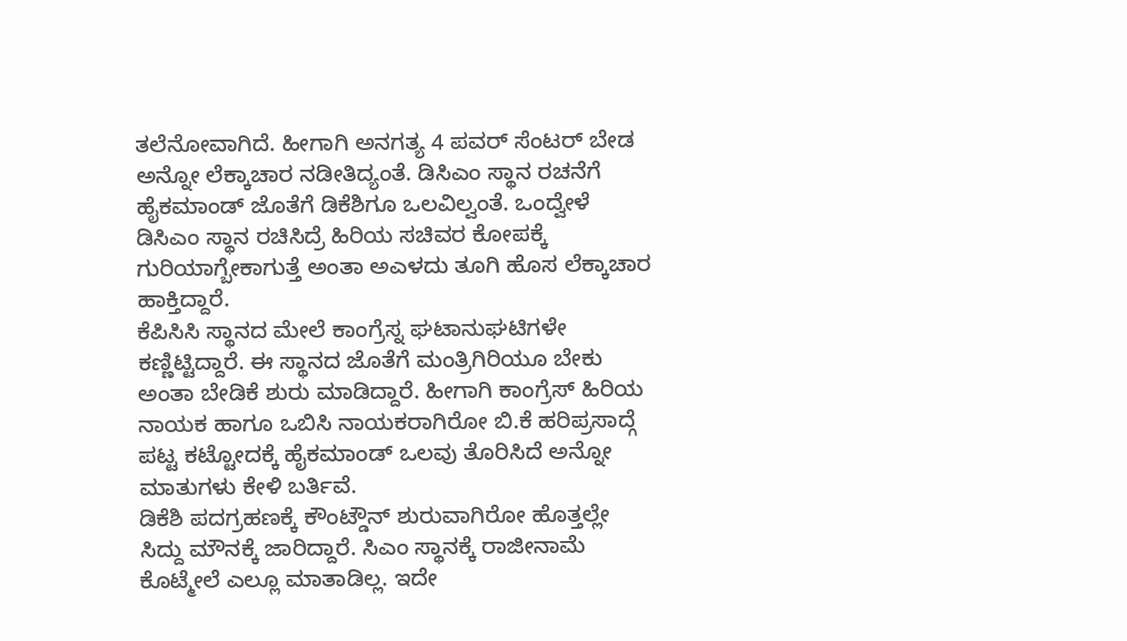ತಲೆನೋವಾಗಿದೆ. ಹೀಗಾಗಿ ಅನಗತ್ಯ 4 ಪವರ್ ಸೆಂಟರ್ ಬೇಡ ಅನ್ನೋ ಲೆಕ್ಕಾಚಾರ ನಡೀತಿದ್ಯಂತೆ. ಡಿಸಿಎಂ ಸ್ಥಾನ ರಚನೆಗೆ ಹೈಕಮಾಂಡ್ ಜೊತೆಗೆ ಡಿಕೆಶಿಗೂ ಒಲವಿಲ್ವಂತೆ. ಒಂದ್ವೇಳೆ ಡಿಸಿಎಂ ಸ್ಥಾನ ರಚಿಸಿದ್ರೆ ಹಿರಿಯ ಸಚಿವರ ಕೋಪಕ್ಕೆ ಗುರಿಯಾಗ್ಬೇಕಾಗುತ್ತೆ ಅಂತಾ ಅಎಳದು ತೂಗಿ ಹೊಸ ಲೆಕ್ಕಾಚಾರ ಹಾಕ್ತಿದ್ದಾರೆ.
ಕೆಪಿಸಿಸಿ ಸ್ಥಾನದ ಮೇಲೆ ಕಾಂಗ್ರೆಸ್ನ ಘಟಾನುಘಟಿಗಳೇ ಕಣ್ಣಿಟ್ಟಿದ್ದಾರೆ. ಈ ಸ್ಥಾನದ ಜೊತೆಗೆ ಮಂತ್ರಿಗಿರಿಯೂ ಬೇಕು ಅಂತಾ ಬೇಡಿಕೆ ಶುರು ಮಾಡಿದ್ದಾರೆ. ಹೀಗಾಗಿ ಕಾಂಗ್ರೆಸ್ ಹಿರಿಯ ನಾಯಕ ಹಾಗೂ ಒಬಿಸಿ ನಾಯಕರಾಗಿರೋ ಬಿ.ಕೆ ಹರಿಪ್ರಸಾದ್ಗೆ ಪಟ್ಟ ಕಟ್ಟೋದಕ್ಕೆ ಹೈಕಮಾಂಡ್ ಒಲವು ತೊರಿಸಿದೆ ಅನ್ನೋ ಮಾತುಗಳು ಕೇಳಿ ಬರ್ತಿವೆ.
ಡಿಕೆಶಿ ಪದಗ್ರಹಣಕ್ಕೆ ಕೌಂಟ್ಡೌನ್ ಶುರುವಾಗಿರೋ ಹೊತ್ತಲ್ಲೇ ಸಿದ್ದು ಮೌನಕ್ಕೆ ಜಾರಿದ್ದಾರೆ. ಸಿಎಂ ಸ್ಥಾನಕ್ಕೆ ರಾಜೀನಾಮೆ ಕೊಟ್ಮೇಲೆ ಎಲ್ಲೂ ಮಾತಾಡಿಲ್ಲ. ಇದೇ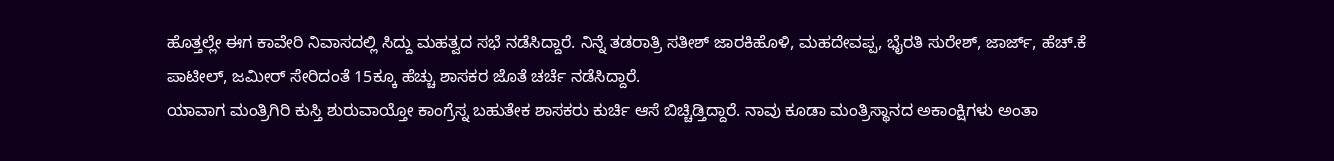ಹೊತ್ತಲ್ಲೇ ಈಗ ಕಾವೇರಿ ನಿವಾಸದಲ್ಲಿ ಸಿದ್ದು ಮಹತ್ವದ ಸಭೆ ನಡೆಸಿದ್ದಾರೆ. ನಿನ್ನೆ ತಡರಾತ್ರಿ ಸತೀಶ್ ಜಾರಕಿಹೊಳಿ, ಮಹದೇವಪ್ಪ, ಭೈರತಿ ಸುರೇಶ್, ಜಾರ್ಜ್, ಹೆಚ್.ಕೆ ಪಾಟೀಲ್, ಜಮೀರ್ ಸೇರಿದಂತೆ 15ಕ್ಕೂ ಹೆಚ್ಚು ಶಾಸಕರ ಜೊತೆ ಚರ್ಚೆ ನಡೆಸಿದ್ದಾರೆ.
ಯಾವಾಗ ಮಂತ್ರಿಗಿರಿ ಕುಸ್ತಿ ಶುರುವಾಯ್ತೋ ಕಾಂಗ್ರೆಸ್ನ ಬಹುತೇಕ ಶಾಸಕರು ಕುರ್ಚಿ ಆಸೆ ಬಿಚ್ಚಿಡ್ತಿದ್ದಾರೆ. ನಾವು ಕೂಡಾ ಮಂತ್ರಿಸ್ಥಾನದ ಅಕಾಂಕ್ಷಿಗಳು ಅಂತಾ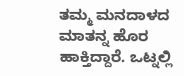ತಮ್ಮ ಮನದಾಳದ ಮಾತನ್ನ ಹೊರ ಹಾಕ್ತಿದ್ದಾರೆ. ಒಟ್ನಲ್ಲಿ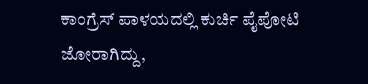ಕಾಂಗ್ರೆಸ್ ಪಾಳಯದಲ್ಲಿ ಕುರ್ಚಿ ಪೈಪೋಟಿ ಜೋರಾಗಿದ್ದು,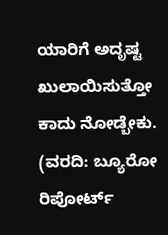ಯಾರಿಗೆ ಅದೃಷ್ಟ ಖುಲಾಯಿಸುತ್ತೋ ಕಾದು ನೋಡ್ಬೇಕು. (ವರದಿ: ಬ್ಯೂರೋ ರಿಪೋರ್ಟ್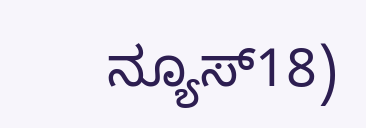ನ್ಯೂಸ್18)